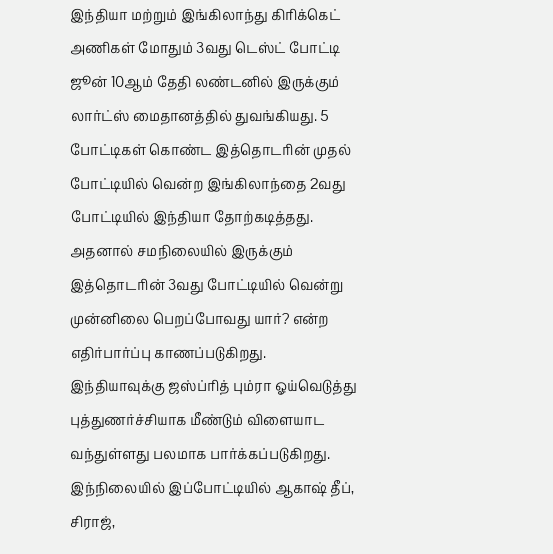இந்தியா மற்றும் இங்கிலாந்து கிரிக்கெட் அணிகள் மோதும் 3வது டெஸ்ட் போட்டி ஜூன் 10ஆம் தேதி லண்டனில் இருக்கும் லார்ட்ஸ் மைதானத்தில் துவங்கியது. 5 போட்டிகள் கொண்ட இத்தொடரின் முதல் போட்டியில் வென்ற இங்கிலாந்தை 2வது போட்டியில் இந்தியா தோற்கடித்தது. அதனால் சமநிலையில் இருக்கும் இத்தொடரின் 3வது போட்டியில் வென்று முன்னிலை பெறப்போவது யார்? என்ற எதிர்பார்ப்பு காணப்படுகிறது.
இந்தியாவுக்கு ஜஸ்ப்ரித் பும்ரா ஓய்வெடுத்து புத்துணர்ச்சியாக மீண்டும் விளையாட வந்துள்ளது பலமாக பார்க்கப்படுகிறது. இந்நிலையில் இப்போட்டியில் ஆகாஷ் தீப், சிராஜ்,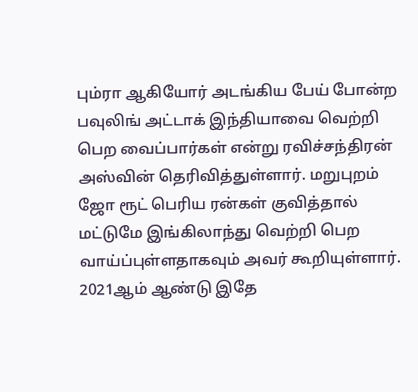பும்ரா ஆகியோர் அடங்கிய பேய் போன்ற பவுலிங் அட்டாக் இந்தியாவை வெற்றி பெற வைப்பார்கள் என்று ரவிச்சந்திரன் அஸ்வின் தெரிவித்துள்ளார். மறுபுறம் ஜோ ரூட் பெரிய ரன்கள் குவித்தால் மட்டுமே இங்கிலாந்து வெற்றி பெற வாய்ப்புள்ளதாகவும் அவர் கூறியுள்ளார்.
2021ஆம் ஆண்டு இதே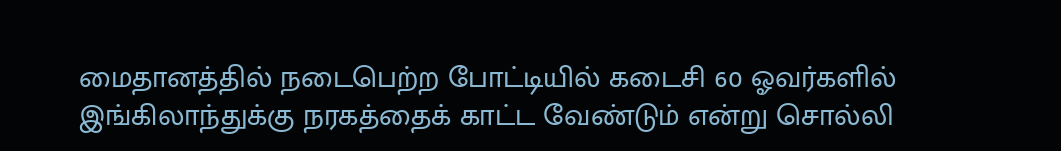மைதானத்தில் நடைபெற்ற போட்டியில் கடைசி 60 ஓவர்களில் இங்கிலாந்துக்கு நரகத்தைக் காட்ட வேண்டும் என்று சொல்லி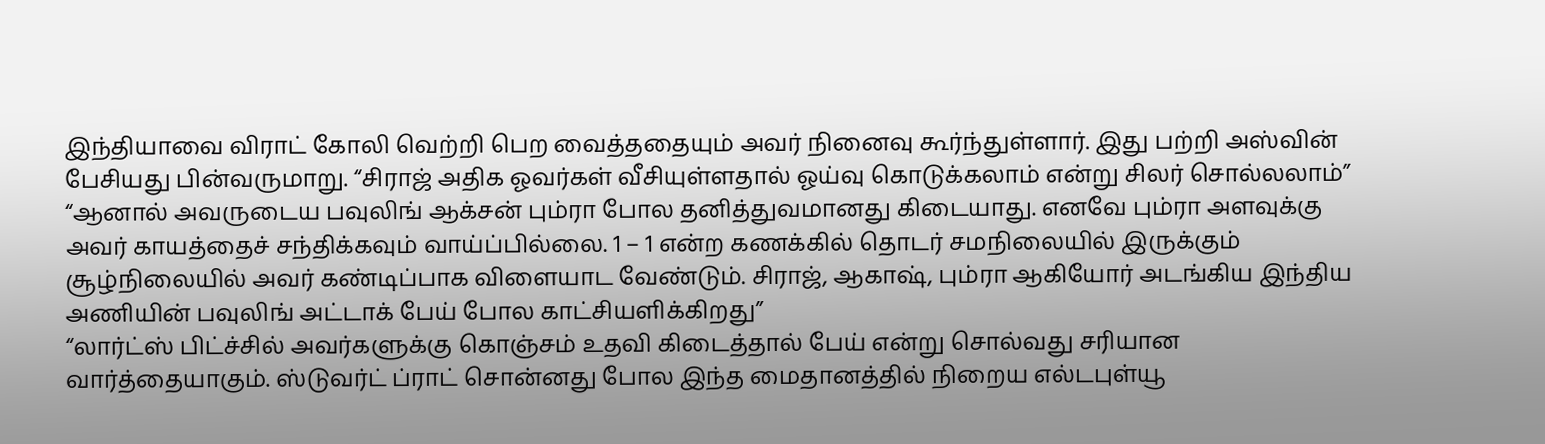இந்தியாவை விராட் கோலி வெற்றி பெற வைத்ததையும் அவர் நினைவு கூர்ந்துள்ளார். இது பற்றி அஸ்வின் பேசியது பின்வருமாறு. “சிராஜ் அதிக ஓவர்கள் வீசியுள்ளதால் ஓய்வு கொடுக்கலாம் என்று சிலர் சொல்லலாம்”
“ஆனால் அவருடைய பவுலிங் ஆக்சன் பும்ரா போல தனித்துவமானது கிடையாது. எனவே பும்ரா அளவுக்கு அவர் காயத்தைச் சந்திக்கவும் வாய்ப்பில்லை. 1 – 1 என்ற கணக்கில் தொடர் சமநிலையில் இருக்கும் சூழ்நிலையில் அவர் கண்டிப்பாக விளையாட வேண்டும். சிராஜ், ஆகாஷ், பும்ரா ஆகியோர் அடங்கிய இந்திய அணியின் பவுலிங் அட்டாக் பேய் போல காட்சியளிக்கிறது”
“லார்ட்ஸ் பிட்ச்சில் அவர்களுக்கு கொஞ்சம் உதவி கிடைத்தால் பேய் என்று சொல்வது சரியான வார்த்தையாகும். ஸ்டுவர்ட் ப்ராட் சொன்னது போல இந்த மைதானத்தில் நிறைய எல்டபுள்யூ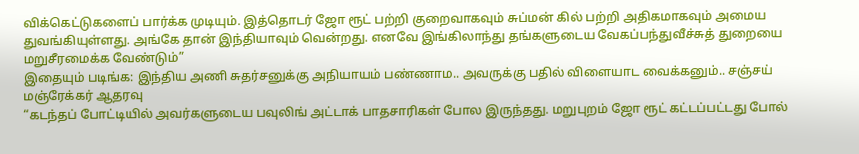விக்கெட்டுகளைப் பார்க்க முடியும். இத்தொடர் ஜோ ரூட் பற்றி குறைவாகவும் சுப்மன் கில் பற்றி அதிகமாகவும் அமைய துவங்கியுள்ளது. அங்கே தான் இந்தியாவும் வென்றது. எனவே இங்கிலாந்து தங்களுடைய வேகப்பந்துவீச்சுத் துறையை மறுசீரமைக்க வேண்டும்”
இதையும் படிங்க: இந்திய அணி சுதர்சனுக்கு அநியாயம் பண்ணாம.. அவருக்கு பதில் விளையாட வைக்கனும்.. சஞ்சய் மஞ்ரேக்கர் ஆதரவு
“கடந்தப் போட்டியில் அவர்களுடைய பவுலிங் அட்டாக் பாதசாரிகள் போல இருந்தது. மறுபுறம் ஜோ ரூட் கட்டப்பட்டது போல்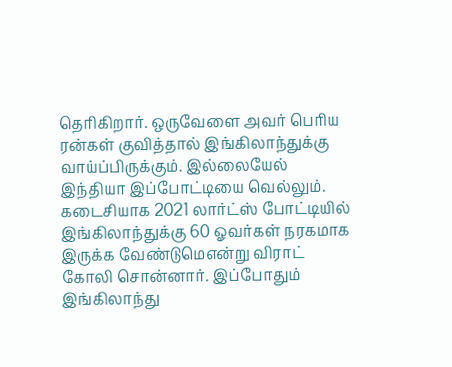தெரிகிறார். ஒருவேளை அவர் பெரிய ரன்கள் குவித்தால் இங்கிலாந்துக்கு வாய்ப்பிருக்கும். இல்லையேல் இந்தியா இப்போட்டியை வெல்லும். கடைசியாக 2021 லார்ட்ஸ் போட்டியில் இங்கிலாந்துக்கு 60 ஓவர்கள் நரகமாக இருக்க வேண்டுமெஎன்று விராட் கோலி சொன்னார். இப்போதும் இங்கிலாந்து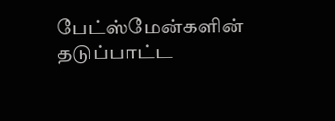பேட்ஸ்மேன்களின் தடுப்பாட்ட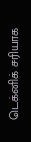டெக்னிக் சரியாக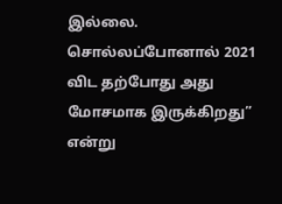இல்லை. சொல்லப்போனால் 2021 விட தற்போது அது மோசமாக இருக்கிறது” என்று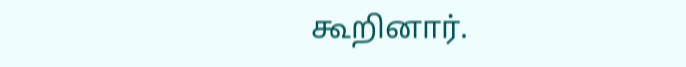கூறினார்.